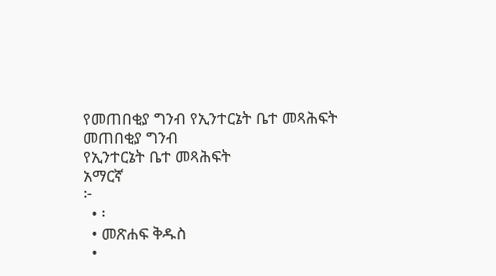የመጠበቂያ ግንብ የኢንተርኔት ቤተ መጻሕፍት
መጠበቂያ ግንብ
የኢንተርኔት ቤተ መጻሕፍት
አማርኛ
፦
  • ፡
  • መጽሐፍ ቅዱስ
  •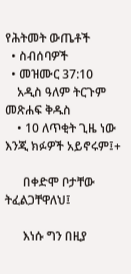የሕትመት ውጤቶች
  • ስብሰባዎች
  • መዝሙር 37:10
    አዲስ ዓለም ትርጉም መጽሐፍ ቅዱስ
    • 10 ለጥቂት ጊዜ ነው እንጂ ክፉዎች አይኖሩም፤+

      በቀድሞ ቦታቸው ትፈልጋቸዋለህ፤

      እነሱ ግን በዚያ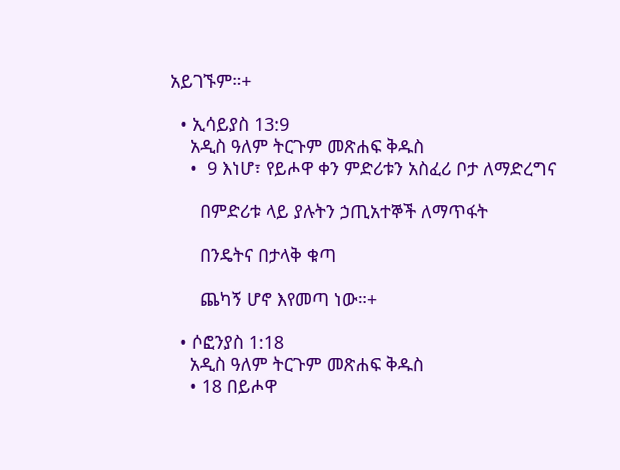አይገኙም።+

  • ኢሳይያስ 13:9
    አዲስ ዓለም ትርጉም መጽሐፍ ቅዱስ
    •  9 እነሆ፣ የይሖዋ ቀን ምድሪቱን አስፈሪ ቦታ ለማድረግና

      በምድሪቱ ላይ ያሉትን ኃጢአተኞች ለማጥፋት

      በንዴትና በታላቅ ቁጣ

      ጨካኝ ሆኖ እየመጣ ነው።+

  • ሶፎንያስ 1:18
    አዲስ ዓለም ትርጉም መጽሐፍ ቅዱስ
    • 18 በይሖዋ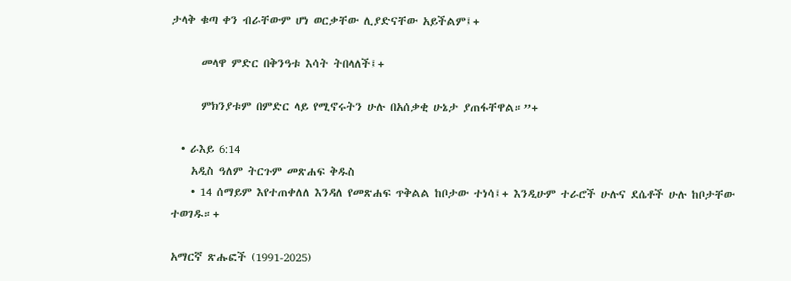ታላቅ ቁጣ ቀን ብራቸውም ሆነ ወርቃቸው ሊያድናቸው አይችልም፤+

      መላዋ ምድር በቅንዓቱ እሳት ትበላለች፤+

      ምክንያቱም በምድር ላይ የሚኖሩትን ሁሉ በአሰቃቂ ሁኔታ ያጠፋቸዋል።”+

  • ራእይ 6:14
    አዲስ ዓለም ትርጉም መጽሐፍ ቅዱስ
    • 14 ሰማይም እየተጠቀለለ እንዳለ የመጽሐፍ ጥቅልል ከቦታው ተነሳ፤+ እንዲሁም ተራሮች ሁሉና ደሴቶች ሁሉ ከቦታቸው ተወገዱ።+

አማርኛ ጽሑፎች (1991-2025)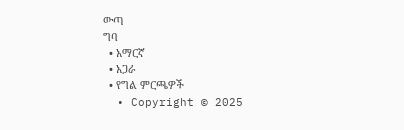ውጣ
ግባ
  • አማርኛ
  • አጋራ
  • የግል ምርጫዎች
  • Copyright © 2025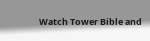Watch Tower Bible and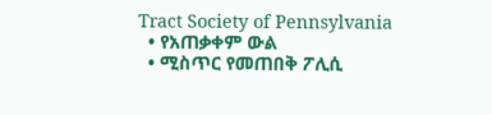Tract Society of Pennsylvania
  • የአጠቃቀም ውል
  • ሚስጥር የመጠበቅ ፖሊሲ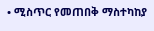• ሚስጥር የመጠበቅ ማስተካከያ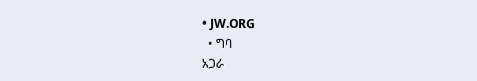• JW.ORG
  • ግባ
አጋራ